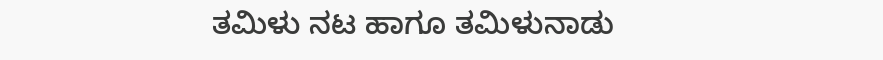ತಮಿಳು ನಟ ಹಾಗೂ ತಮಿಳುನಾಡು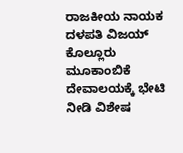ರಾಜಕೀಯ ನಾಯಕ ದಳಪತಿ ವಿಜಯ್ ಕೊಲ್ಲೂರು ಮೂಕಾಂಬಿಕೆ ದೇವಾಲಯಕ್ಕೆ ಭೇಟಿ ನೀಡಿ ವಿಶೇಷ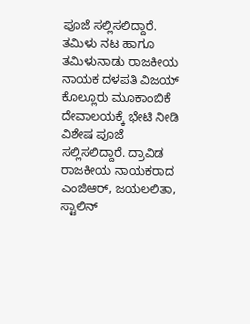ಪೂಜೆ ಸಲ್ಲಿಸಲಿದ್ದಾರೆ.
ತಮಿಳು ನಟ ಹಾಗೂ ತಮಿಳುನಾಡು ರಾಜಕೀಯ ನಾಯಕ ದಳಪತಿ ವಿಜಯ್ ಕೊಲ್ಲೂರು ಮೂಕಾಂಬಿಕೆ ದೇವಾಲಯಕ್ಕೆ ಭೇಟಿ ನೀಡಿ ವಿಶೇಷ ಪೂಜೆ ಸಲ್ಲಿಸಲಿದ್ದಾರೆ. ದ್ರಾವಿಡ ರಾಜಕೀಯ ನಾಯಕರಾದ ಎಂಜಿಆರ್, ಜಯಲಲಿತಾ, ಸ್ಟಾಲಿನ್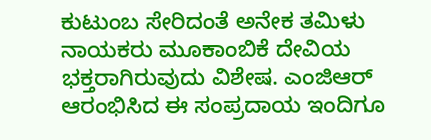ಕುಟುಂಬ ಸೇರಿದಂತೆ ಅನೇಕ ತಮಿಳು ನಾಯಕರು ಮೂಕಾಂಬಿಕೆ ದೇವಿಯ ಭಕ್ತರಾಗಿರುವುದು ವಿಶೇಷ. ಎಂಜಿಆರ್ ಆರಂಭಿಸಿದ ಈ ಸಂಪ್ರದಾಯ ಇಂದಿಗೂ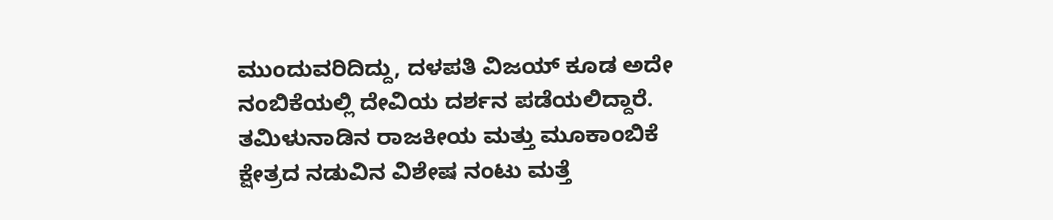ಮುಂದುವರಿದಿದ್ದು, ದಳಪತಿ ವಿಜಯ್ ಕೂಡ ಅದೇ ನಂಬಿಕೆಯಲ್ಲಿ ದೇವಿಯ ದರ್ಶನ ಪಡೆಯಲಿದ್ದಾರೆ. ತಮಿಳುನಾಡಿನ ರಾಜಕೀಯ ಮತ್ತು ಮೂಕಾಂಬಿಕೆ ಕ್ಷೇತ್ರದ ನಡುವಿನ ವಿಶೇಷ ನಂಟು ಮತ್ತೆ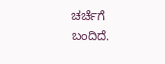ಚರ್ಚೆಗೆ ಬಂದಿದೆ.